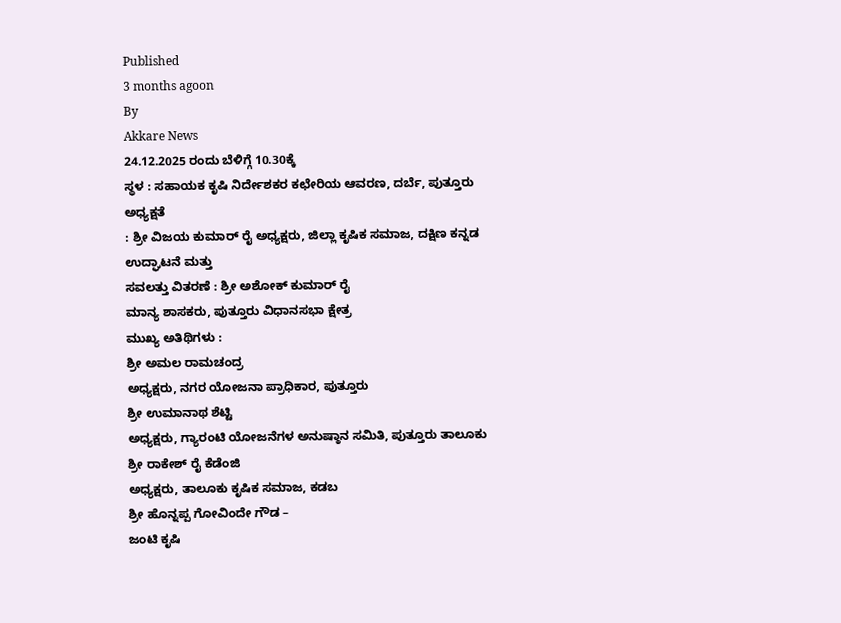Published
3 months agoon
By
Akkare News
24.12.2025 ರಂದು ಬೆಳಿಗ್ಗೆ 10.30ಕ್ಕೆ
ಸ್ಥಳ : ಸಹಾಯಕ ಕೃಷಿ ನಿರ್ದೇಶಕರ ಕಛೇರಿಯ ಆವರಣ, ದರ್ಬೆ, ಪುತ್ತೂರು
ಅಧ್ಯಕ್ಷತೆ
: ಶ್ರೀ ವಿಜಯ ಕುಮಾರ್ ರೈ ಅಧ್ಯಕ್ಷರು, ಜಿಲ್ಲಾ ಕೃಷಿಕ ಸಮಾಜ, ದಕ್ಷಿಣ ಕನ್ನಡ
ಉದ್ಘಾಟನೆ ಮತ್ತು
ಸವಲತ್ತು ವಿತರಣೆ : ಶ್ರೀ ಅಶೋಕ್ ಕುಮಾರ್ ರೈ
ಮಾನ್ಯ ಶಾಸಕರು, ಪುತ್ತೂರು ವಿಧಾನಸಭಾ ಕ್ಷೇತ್ರ
ಮುಖ್ಯ ಅತಿಥಿಗಳು :
ಶ್ರೀ ಅಮಲ ರಾಮಚಂದ್ರ
ಅಧ್ಯಕ್ಷರು, ನಗರ ಯೋಜನಾ ಪ್ರಾಧಿಕಾರ, ಪುತ್ತೂರು
ಶ್ರೀ ಉಮಾನಾಥ ಶೆಟ್ಟಿ
ಅಧ್ಯಕ್ಷರು, ಗ್ಯಾರಂಟಿ ಯೋಜನೆಗಳ ಅನುಷ್ಠಾನ ಸಮಿತಿ, ಪುತ್ತೂರು ತಾಲೂಕು
ಶ್ರೀ ರಾಕೇಶ್ ರೈ ಕೆಡೆಂಜಿ
ಅಧ್ಯಕ್ಷರು, ತಾಲೂಕು ಕೃಷಿಕ ಸಮಾಜ, ಕಡಬ
ಶ್ರೀ ಹೊನ್ನಪ್ಪ ಗೋವಿಂದೇ ಗೌಡ –
ಜಂಟಿ ಕೃಷಿ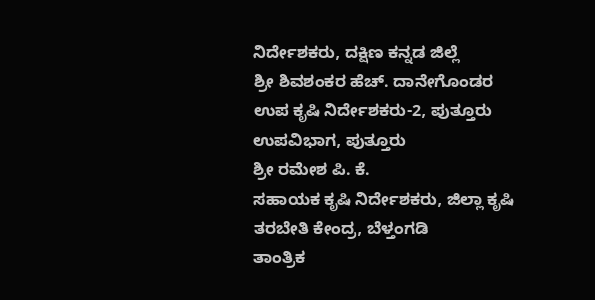ನಿರ್ದೇಶಕರು, ದಕ್ಷಿಣ ಕನ್ನಡ ಜಿಲ್ಲೆ
ಶ್ರೀ ಶಿವಶಂಕರ ಹೆಚ್. ದಾನೇಗೊಂಡರ
ಉಪ ಕೃಷಿ ನಿರ್ದೇಶಕರು-2, ಪುತ್ತೂರು ಉಪವಿಭಾಗ, ಪುತ್ತೂರು
ಶ್ರೀ ರಮೇಶ ಪಿ. ಕೆ.
ಸಹಾಯಕ ಕೃಷಿ ನಿರ್ದೇಶಕರು, ಜಿಲ್ಲಾ ಕೃಷಿ ತರಬೇತಿ ಕೇಂದ್ರ, ಬೆಳ್ತಂಗಡಿ
ತಾಂತ್ರಿಕ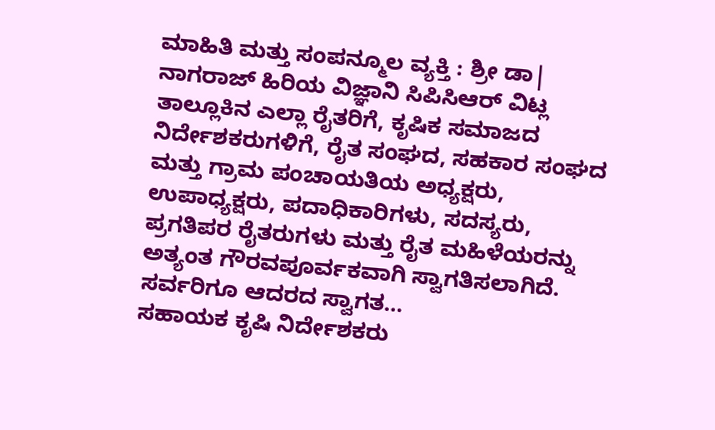ಮಾಹಿತಿ ಮತ್ತು ಸಂಪನ್ಮೂಲ ವ್ಯಕ್ತಿ : ಶ್ರೀ ಡಾ| ನಾಗರಾಜ್ ಹಿರಿಯ ವಿಜ್ಞಾನಿ ಸಿಪಿಸಿಆರ್ ವಿಟ್ಲ
ತಾಲ್ಲೂಕಿನ ಎಲ್ಲಾ ರೈತರಿಗೆ, ಕೃಷಿಕ ಸಮಾಜದ ನಿರ್ದೇಶಕರುಗಳಿಗೆ, ರೈತ ಸಂಘದ, ಸಹಕಾರ ಸಂಘದ ಮತ್ತು ಗ್ರಾಮ ಪಂಚಾಯತಿಯ ಅಧ್ಯಕ್ಷರು, ಉಪಾಧ್ಯಕ್ಷರು, ಪದಾಧಿಕಾರಿಗಳು, ಸದಸ್ಯರು, ಪ್ರಗತಿಪರ ರೈತರುಗಳು ಮತ್ತು ರೈತ ಮಹಿಳೆಯರನ್ನು ಅತ್ಯಂತ ಗೌರವಪೂರ್ವಕವಾಗಿ ಸ್ವಾಗತಿಸಲಾಗಿದೆ.
ಸರ್ವರಿಗೂ ಆದರದ ಸ್ವಾಗತ…
ಸಹಾಯಕ ಕೃಷಿ ನಿರ್ದೇಶಕರು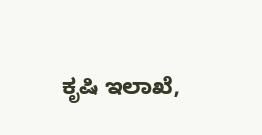ಕೃಷಿ ಇಲಾಖೆ,